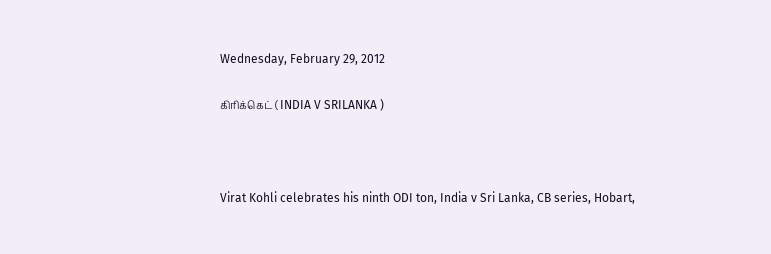Wednesday, February 29, 2012

கிரிக்கெட் ( INDIA V SRILANKA )



Virat Kohli celebrates his ninth ODI ton, India v Sri Lanka, CB series, Hobart,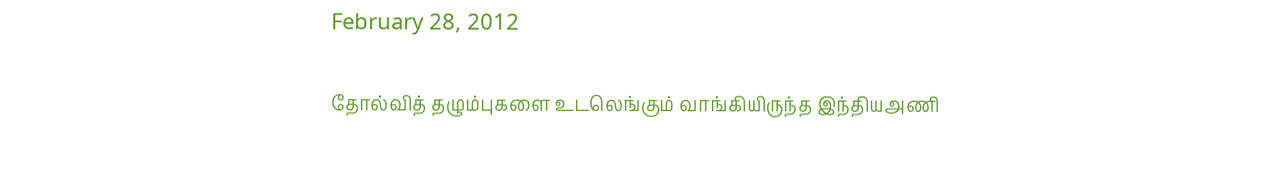February 28, 2012

தோல்வித் தழும்புகளை உடலெங்கும் வாங்கியிருந்த இந்தியஅணி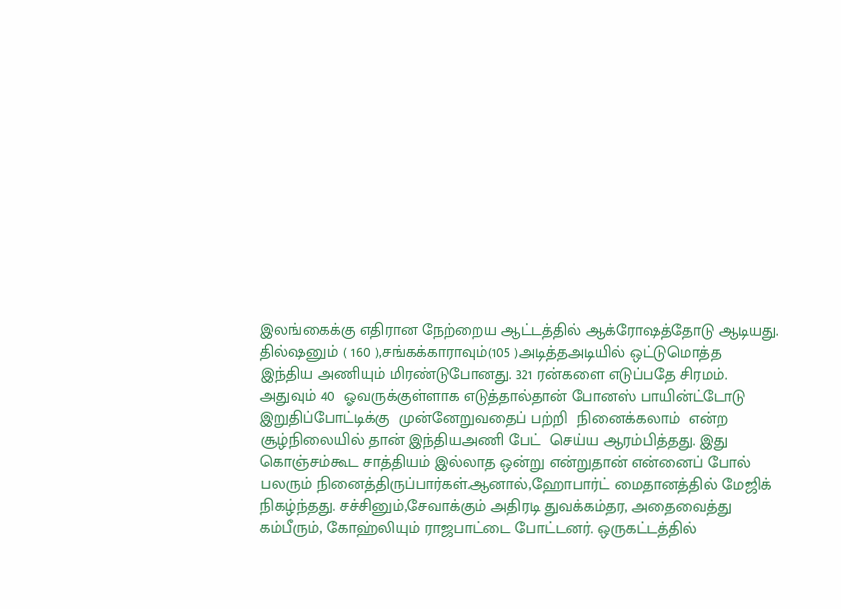இலங்கைக்கு எதிரான நேற்றைய ஆட்டத்தில் ஆக்ரோஷத்தோடு ஆடியது.
தில்ஷனும் ( 160 ),சங்கக்காராவும்(105 )அடித்தஅடியில் ஒட்டுமொத்த
இந்திய அணியும் மிரண்டுபோனது. 321 ரன்களை எடுப்பதே சிரமம்.
அதுவும் 40  ஓவருக்குள்ளாக எடுத்தால்தான் போனஸ் பாயின்ட்டோடு
இறுதிப்போட்டிக்கு  முன்னேறுவதைப் பற்றி  நினைக்கலாம்  என்ற
சூழ்நிலையில் தான் இந்தியஅணி பேட்  செய்ய ஆரம்பித்தது. இது
கொஞ்சம்கூட சாத்தியம் இல்லாத ஒன்று என்றுதான் என்னைப் போல்
பலரும் நினைத்திருப்பார்கள்.ஆனால்,ஹோபார்ட் மைதானத்தில் மேஜிக்
நிகழ்ந்தது. சச்சினும்,சேவாக்கும் அதிரடி துவக்கம்தர, அதைவைத்து
கம்பீரும், கோஹ்லியும் ராஜபாட்டை போட்டனர். ஒருகட்டத்தில்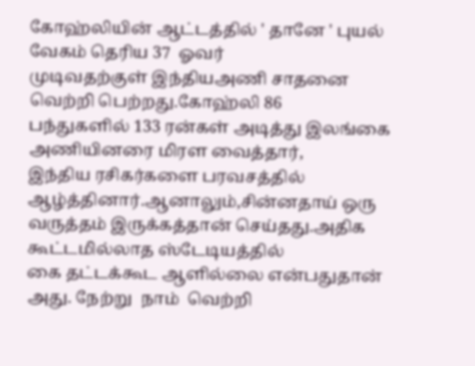கோஹ்லியின் ஆட்டத்தில் ' தானே ' புயல் வேகம் தெரிய 37  ஓவர்
முடிவதற்குள் இந்தியஅணி சாதனை வெற்றி பெற்றது.கோஹ்லி 86
பந்துகளில் 133 ரன்கள் அடித்து இலங்கை அணியினரை மிரள வைத்தார்,
இந்திய ரசிகர்களை பரவசத்தில் ஆழ்த்தினார்.ஆனாலும்,சின்னதாய் ஒரு
வருத்தம் இருக்கத்தான் செய்தது.அதிக கூட்டமில்லாத ஸ்டேடியத்தில்
கை தட்டக்கூட ஆளில்லை என்பதுதான் அது. நேற்று  நாம்  வெற்றி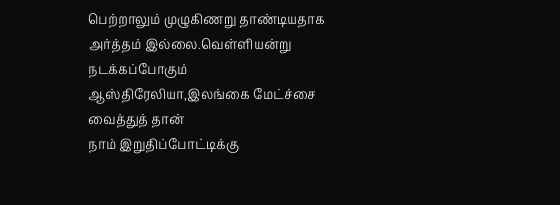பெற்றாலும் முழுகிணறு தாண்டியதாக அர்த்தம் இல்லை.வெள்ளியன்று
நடக்கப்போகும்  ஆஸ்திரேலியா,இலங்கை மேட்ச்சை வைத்துத் தான்
நாம் இறுதிப்போட்டிக்கு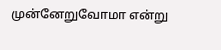முன்னேறுவோமா என்று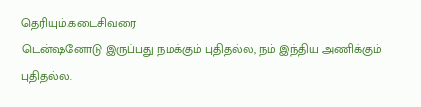தெரியும்.கடைசிவரை
டென்ஷனோடு இருப்பது நமக்கும் புதிதல்ல, நம் இந்திய அணிக்கும்
புதிதல்ல.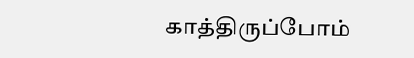காத்திருப்போம்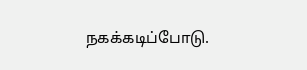நகக்கடிப்போடு.